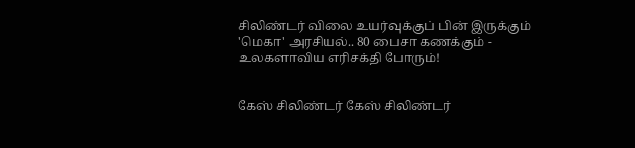சிலிண்டர் விலை உயர்வுக்குப் பின் இருக்கும் 'மெகா' அரசியல்.. 80 பைசா கணக்கும் - உலகளாவிய எரிசக்தி போரும்!


கேஸ் சிலிண்டர் கேஸ் சிலிண்டர்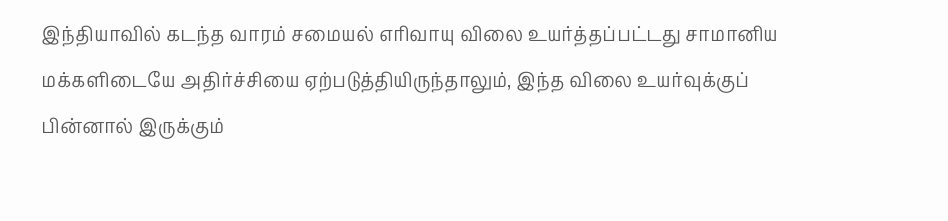இந்தியாவில் கடந்த வாரம் சமையல் எரிவாயு விலை உயர்த்தப்பட்டது சாமானிய மக்களிடையே அதிர்ச்சியை ஏற்படுத்தியிருந்தாலும், இந்த விலை உயர்வுக்குப் பின்னால் இருக்கும்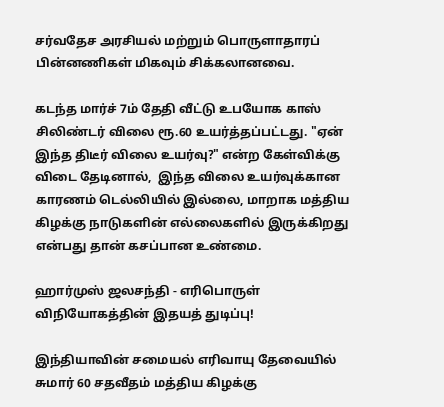சர்வதேச அரசியல் மற்றும் பொருளாதாரப் பின்னணிகள் மிகவும் சிக்கலானவை.

கடந்த மார்ச் 7ம் தேதி வீட்டு உபயோக காஸ் சிலிண்டர் விலை ரூ.60 உயர்த்தப்பட்டது. "ஏன் இந்த திடீர் விலை உயர்வு?" என்ற கேள்விக்கு விடை தேடினால்,  இந்த விலை உயர்வுக்கான காரணம் டெல்லியில் இல்லை, மாறாக மத்திய கிழக்கு நாடுகளின் எல்லைகளில் இருக்கிறது என்பது தான் கசப்பான உண்மை.

ஹார்முஸ் ஜலசந்தி - எரிபொருள் விநியோகத்தின் இதயத் துடிப்பு!

இந்தியாவின் சமையல் எரிவாயு தேவையில் சுமார் 60 சதவீதம் மத்திய கிழக்கு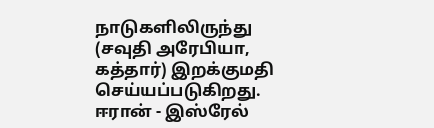நாடுகளிலிருந்து (சவுதி அரேபியா, கத்தார்) இறக்குமதி செய்யப்படுகிறது. ஈரான் - இஸ்ரேல்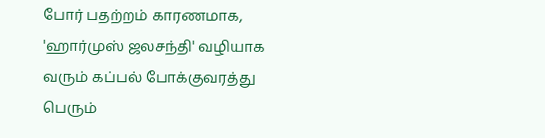போர் பதற்றம் காரணமாக, 'ஹார்முஸ் ஜலசந்தி' வழியாக வரும் கப்பல் போக்குவரத்து பெரும்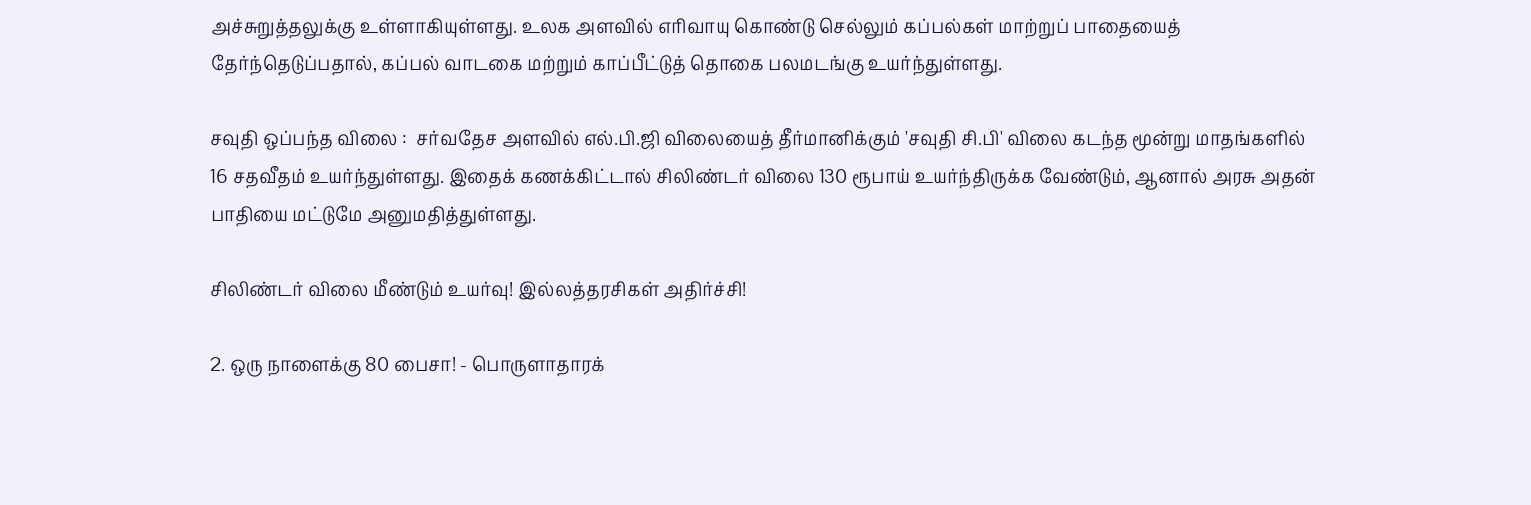அச்சுறுத்தலுக்கு உள்ளாகியுள்ளது. உலக அளவில் எரிவாயு கொண்டு செல்லும் கப்பல்கள் மாற்றுப் பாதையைத் தேர்ந்தெடுப்பதால், கப்பல் வாடகை மற்றும் காப்பீட்டுத் தொகை பலமடங்கு உயர்ந்துள்ளது.

சவுதி ஒப்பந்த விலை :  சர்வதேச அளவில் எல்.பி.ஜி விலையைத் தீர்மானிக்கும் 'சவுதி சி.பி' விலை கடந்த மூன்று மாதங்களில் 16 சதவீதம் உயர்ந்துள்ளது. இதைக் கணக்கிட்டால் சிலிண்டர் விலை 130 ரூபாய் உயர்ந்திருக்க வேண்டும், ஆனால் அரசு அதன் பாதியை மட்டுமே அனுமதித்துள்ளது.

சிலிண்டர் விலை மீண்டும் உயர்வு! இல்லத்தரசிகள் அதிர்ச்சி!

2. ஒரு நாளைக்கு 80 பைசா! - பொருளாதாரக்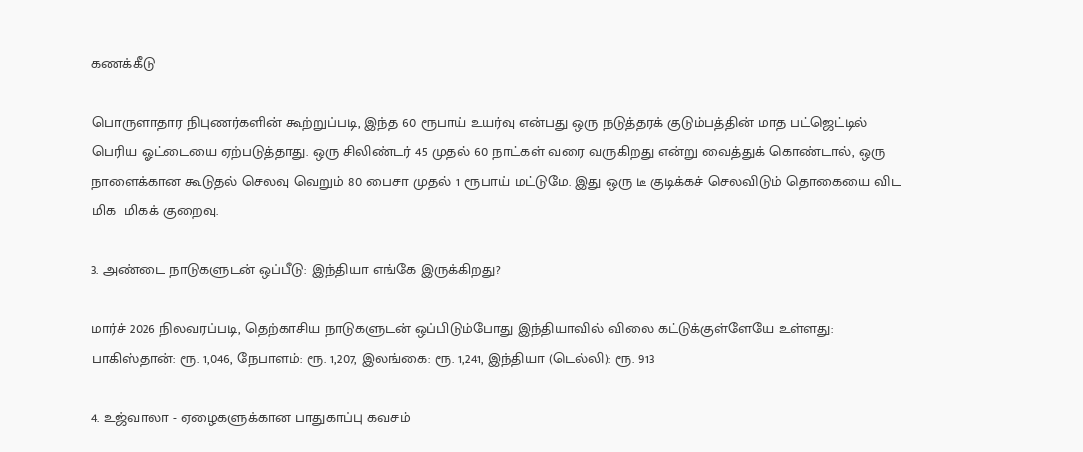கணக்கீடு

பொருளாதார நிபுணர்களின் கூற்றுப்படி, இந்த 60 ரூபாய் உயர்வு என்பது ஒரு நடுத்தரக் குடும்பத்தின் மாத பட்ஜெட்டில் பெரிய ஓட்டையை ஏற்படுத்தாது. ஒரு சிலிண்டர் 45 முதல் 60 நாட்கள் வரை வருகிறது என்று வைத்துக் கொண்டால், ஒரு நாளைக்கான கூடுதல் செலவு வெறும் 80 பைசா முதல் 1 ரூபாய் மட்டுமே. இது ஒரு டீ குடிக்கச் செலவிடும் தொகையை விட மிக  மிகக் குறைவு.

3. அண்டை நாடுகளுடன் ஒப்பீடு: இந்தியா எங்கே இருக்கிறது?

மார்ச் 2026 நிலவரப்படி, தெற்காசிய நாடுகளுடன் ஒப்பிடும்போது இந்தியாவில் விலை கட்டுக்குள்ளேயே உள்ளது: பாகிஸ்தான்: ரூ. 1,046, நேபாளம்: ரூ. 1,207, இலங்கை: ரூ. 1,241, இந்தியா (டெல்லி): ரூ. 913

4. உஜ்வாலா - ஏழைகளுக்கான பாதுகாப்பு கவசம்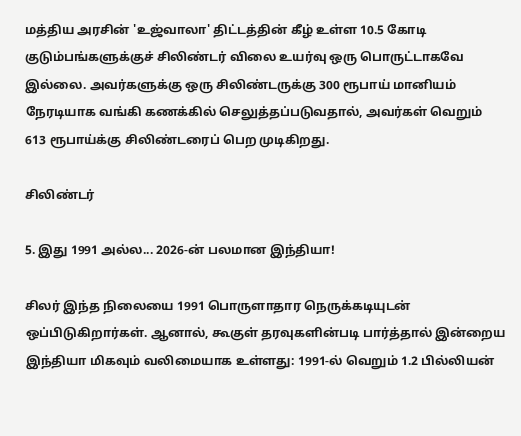மத்திய அரசின் 'உஜ்வாலா' திட்டத்தின் கீழ் உள்ள 10.5 கோடி குடும்பங்களுக்குச் சிலிண்டர் விலை உயர்வு ஒரு பொருட்டாகவே இல்லை. அவர்களுக்கு ஒரு சிலிண்டருக்கு 300 ரூபாய் மானியம் நேரடியாக வங்கி கணக்கில் செலுத்தப்படுவதால், அவர்கள் வெறும் 613 ரூபாய்க்கு சிலிண்டரைப் பெற முடிகிறது.

சிலிண்டர்

5. இது 1991 அல்ல... 2026-ன் பலமான இந்தியா!

சிலர் இந்த நிலையை 1991 பொருளாதார நெருக்கடியுடன் ஒப்பிடுகிறார்கள். ஆனால், கூகுள் தரவுகளின்படி பார்த்தால் இன்றைய இந்தியா மிகவும் வலிமையாக உள்ளது: 1991-ல் வெறும் 1.2 பில்லியன்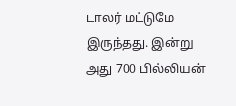டாலர் மட்டுமே இருந்தது. இன்று அது 700 பில்லியன்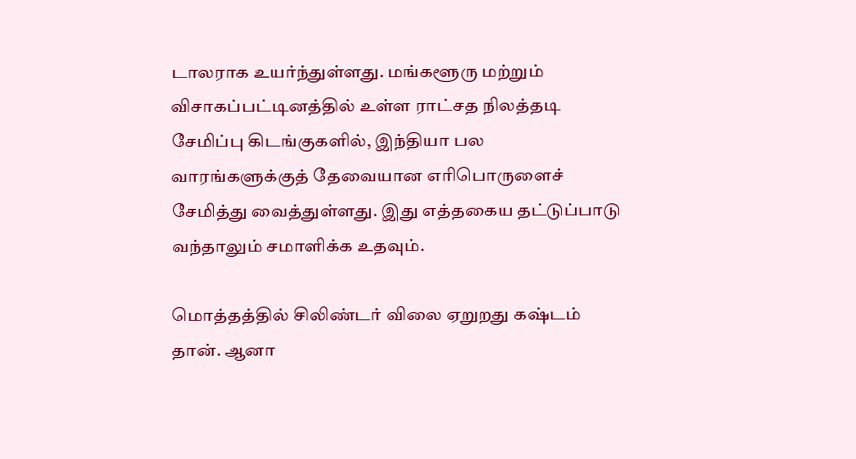டாலராக உயர்ந்துள்ளது. மங்களூரு மற்றும் விசாகப்பட்டினத்தில் உள்ள ராட்சத நிலத்தடி சேமிப்பு கிடங்குகளில், இந்தியா பல வாரங்களுக்குத் தேவையான எரிபொருளைச் சேமித்து வைத்துள்ளது. இது எத்தகைய தட்டுப்பாடு வந்தாலும் சமாளிக்க உதவும்.

மொத்தத்தில் சிலிண்டர் விலை ஏறுறது கஷ்டம் தான். ஆனா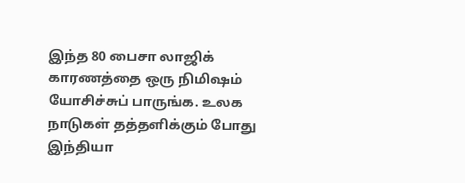இந்த 80 பைசா லாஜிக் காரணத்தை ஒரு நிமிஷம் யோசிச்சுப் பாருங்க. உலக நாடுகள் தத்தளிக்கும் போது இந்தியா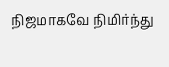நிஜமாகவே நிமிர்ந்து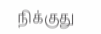நிக்குது